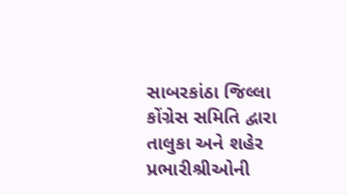સાબરકાંઠા જિલ્લા કોંગ્રેસ સમિતિ દ્વારા તાલુકા અને શહેર પ્રભારીશ્રીઓની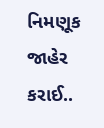નિમણૂક જાહેર કરાઈ..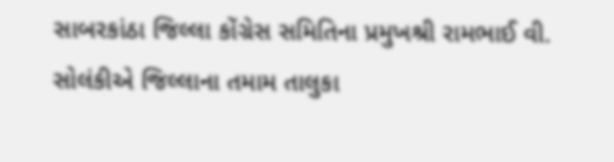સાબરકાંઠા જિલ્લા કોંગ્રેસ સમિતિના પ્રમુખશ્રી રામભાઈ વી. સોલંકીએ જિલ્લાના તમામ તાલુકા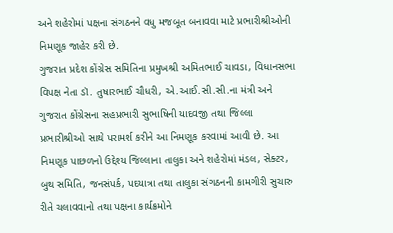અને શહેરોમાં પક્ષના સંગઠનને વધુ મજબૂત બનાવવા માટે પ્રભારીશ્રીઓની નિમણૂક જાહેર કરી છે.
ગુજરાત પ્રદેશ કોંગ્રેસ સમિતિના પ્રમુખશ્રી અમિતભાઈ ચાવડા, વિધાનસભા વિપક્ષ નેતા ડૉ. તુષારભાઈ ચૌધરી, એ.આઈ.સી.સી.ના મંત્રી અને ગુજરાત કોંગ્રેસના સહપ્રભારી સુભાષિની યાદવજી તથા જિલ્લા પ્રભારીશ્રીઓ સાથે પરામર્શ કરીને આ નિમણૂક કરવામાં આવી છે. આ નિમણૂક પાછળનો ઉદ્દેશ્ય જિલ્લાના તાલુકા અને શહેરોમાં મંડલ, સેક્ટર, બુથ સમિતિ, જનસંપર્ક, પદયાત્રા તથા તાલુકા સંગઠનની કામગીરી સુચારુ રીતે ચલાવવાનો તથા પક્ષના કાર્યક્રમોને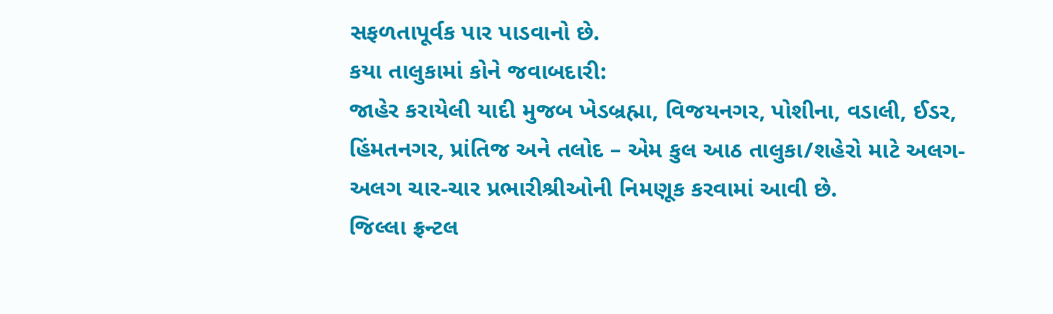સફળતાપૂર્વક પાર પાડવાનો છે.
કયા તાલુકામાં કોને જવાબદારી:
જાહેર કરાયેલી યાદી મુજબ ખેડબ્રહ્મા, વિજયનગર, પોશીના, વડાલી, ઈડર, હિંમતનગર, પ્રાંતિજ અને તલોદ – એમ કુલ આઠ તાલુકા/શહેરો માટે અલગ-અલગ ચાર-ચાર પ્રભારીશ્રીઓની નિમણૂક કરવામાં આવી છે.
જિલ્લા ફ્રન્ટલ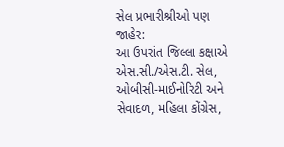સેલ પ્રભારીશ્રીઓ પણ જાહેર:
આ ઉપરાંત જિલ્લા કક્ષાએ એસ.સી./એસ.ટી. સેલ, ઓબીસી-માઈનોરિટી અને સેવાદળ, મહિલા કોંગ્રેસ,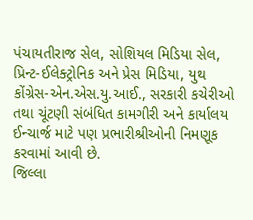પંચાયતીરાજ સેલ, સોશિયલ મિડિયા સેલ, પ્રિન્ટ-ઈલેક્ટ્રોનિક અને પ્રેસ મિડિયા, યુથ કોંગ્રેસ-એન.એસ.યુ.આઈ., સરકારી કચેરીઓ તથા ચૂંટણી સંબંધિત કામગીરી અને કાર્યાલય ઈન્ચાર્જ માટે પણ પ્રભારીશ્રીઓની નિમણૂક કરવામાં આવી છે.
જિલ્લા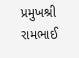પ્રમુખશ્રી રામભાઈ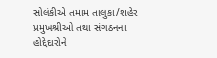સોલંકીએ તમામ તાલુકા/શહેર પ્રમુખશ્રીઓ તથા સંગઠનના હોદ્દેદારોને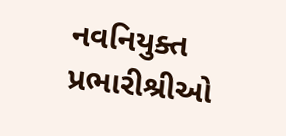નવનિયુક્ત પ્રભારીશ્રીઓ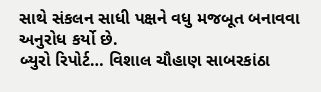સાથે સંકલન સાધી પક્ષને વધુ મજબૂત બનાવવા અનુરોધ કર્યો છે.
બ્યુરો રિપોર્ટ… વિશાલ ચૌહાણ સાબરકાંઠા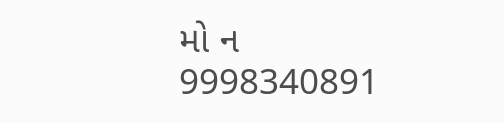મો ન 9998340891